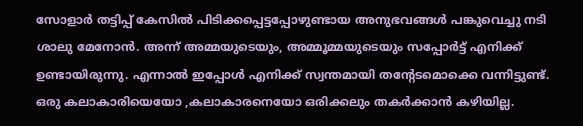സോളാർ തട്ടിപ്പ് കേസിൽ പിടിക്കപ്പെട്ടപ്പോഴുണ്ടായ അനുഭവങ്ങൾ പങ്കുവെച്ചു നടി ശാലു മേനോൻ. അന്ന് അമ്മയുടെയും, അമ്മൂമ്മയുടെയും സപ്പോർട്ട് എനിക്ക് ഉണ്ടായിരുന്നു. എന്നാൽ ഇപ്പോൾ എനിക്ക് സ്വന്തമായി തന്റേടമൊക്കെ വന്നിട്ടുണ്ട്. ഒരു കലാകാരിയെയോ ,കലാകാരനെയോ ഒരിക്കലും തകർക്കാൻ കഴിയില്ല.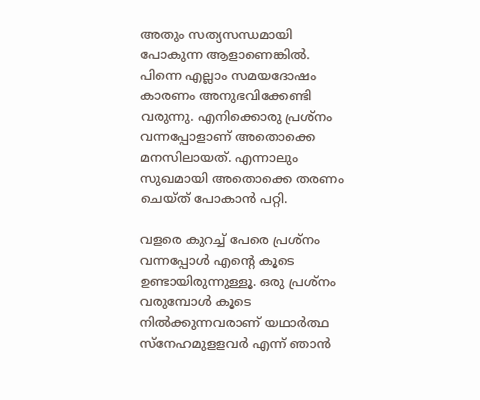അതും സത്യസന്ധമായി പോകുന്ന ആളാണെങ്കിൽ. പിന്നെ എല്ലാം സമയദോഷം കാരണം അനുഭവിക്കേണ്ടി വരുന്നു. എനിക്കൊരു പ്രശ്നം വന്നപ്പോളാണ് അതൊക്കെ മനസിലായത്. എന്നാലും സുഖമായി അതൊക്കെ തരണം ചെയ്ത് പോകാൻ പറ്റി.

വളരെ കുറച്ച് പേരെ പ്രശ്നം വന്നപ്പോൾ എന്റെ കൂടെ ഉണ്ടായിരുന്നുള്ളൂ. ഒരു പ്രശ്നം വരുമ്പോൾ കൂടെ നിൽക്കുന്നവരാണ് യഥാർത്ഥ സ്നേഹമുളളവർ എന്ന് ഞാൻ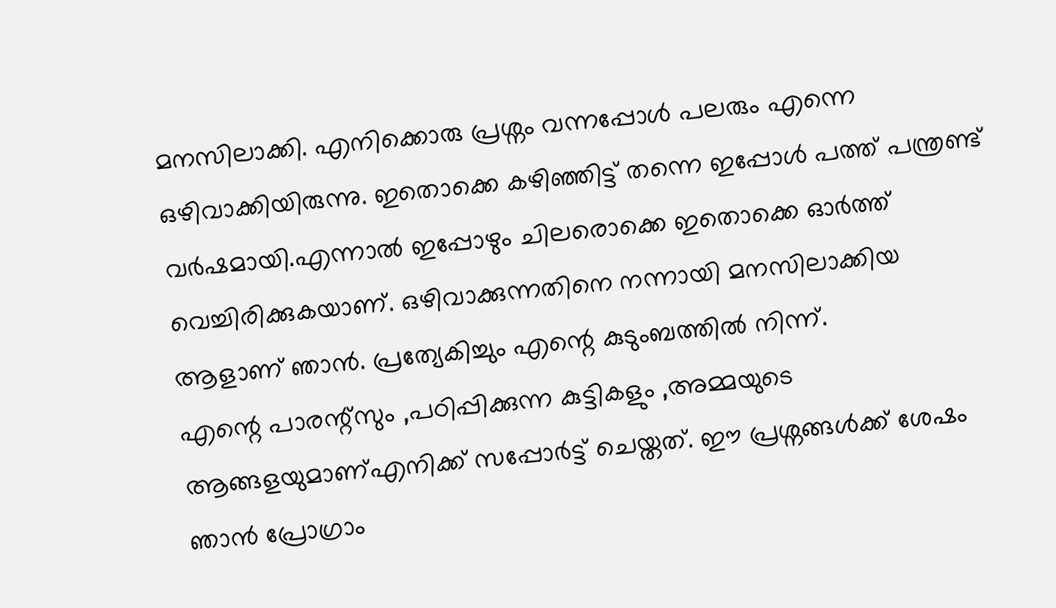മനസിലാക്കി. എനിക്കൊരു പ്രശ്നം വന്നപ്പോൾ പലരും എന്നെ ഒഴിവാക്കിയിരുന്നു. ഇതൊക്കെ കഴിഞ്ഞിട്ട് തന്നെ ഇപ്പോൾ പത്ത് പന്ത്രണ്ട് വർഷമായി.എന്നാൽ ഇപ്പോഴും ചിലരൊക്കെ ഇതൊക്കെ ഓർത്ത് വെച്ചിരിക്കുകയാണ്. ഒഴിവാക്കുന്നതിനെ നന്നായി മനസിലാക്കിയ ആളാണ് ഞാൻ. പ്രത്യേകിച്ചും എന്റെ കുടുംബത്തിൽ നിന്ന്.
എന്റെ പാരന്റ്സും ,പഠിപ്പിക്കുന്ന കുട്ടികളും ,അമ്മയുടെ ആങ്ങളയുമാണ്എനിക്ക് സപ്പോർട്ട് ചെയ്തത്. ഈ പ്രശ്നങ്ങൾക്ക് ശേഷം ഞാൻ പ്രോഗ്രാം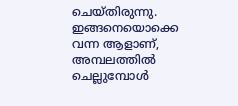ചെയ്തിരുന്നു. ഇങ്ങനെയൊക്കെ വന്ന ആളാണ്, അമ്പലത്തിൽ ചെല്ലുമ്പോൾ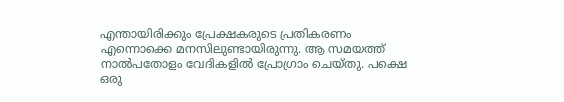എന്തായിരിക്കും പ്രേക്ഷകരുടെ പ്രതികരണം എന്നൊക്കെ മനസിലുണ്ടായിരുന്നു. ആ സമയത്ത് നാൽപതോളം വേദികളിൽ പ്രോഗ്രാം ചെയ്തു. പക്ഷെ ഒരു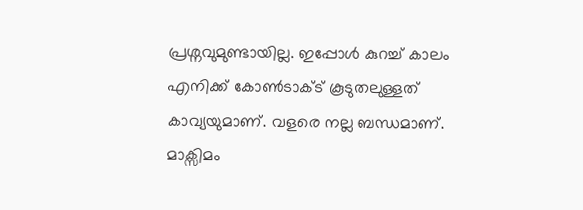പ്രശ്നവുമുണ്ടായില്ല. ഇപ്പോൾ കുറച്ച് കാലം എനിക്ക് കോൺടാക്ട് കൂടുതലുള്ളത് കാവ്യയുമാണ്. വളരെ നല്ല ബന്ധമാണ്. മാക്സിമം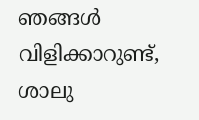ഞങ്ങൾ വിളിക്കാറുണ്ട്, ശാലു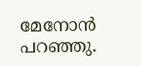മേനോൻ പറഞ്ഞു.